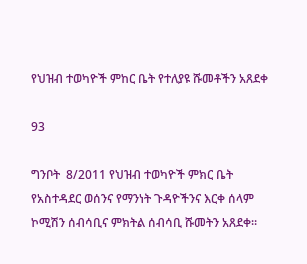የህዝብ ተወካዮች ምከር ቤት የተለያዩ ሹመቶችን አጸደቀ

93

ግንቦት  8/2011 የህዝብ ተወካዮች ምክር ቤት የአስተዳደር ወሰንና የማንነት ጉዳዮችንና እርቀ ሰላም ኮሚሽን ሰብሳቢና ምክትል ሰብሳቢ ሹመትን አጸደቀ።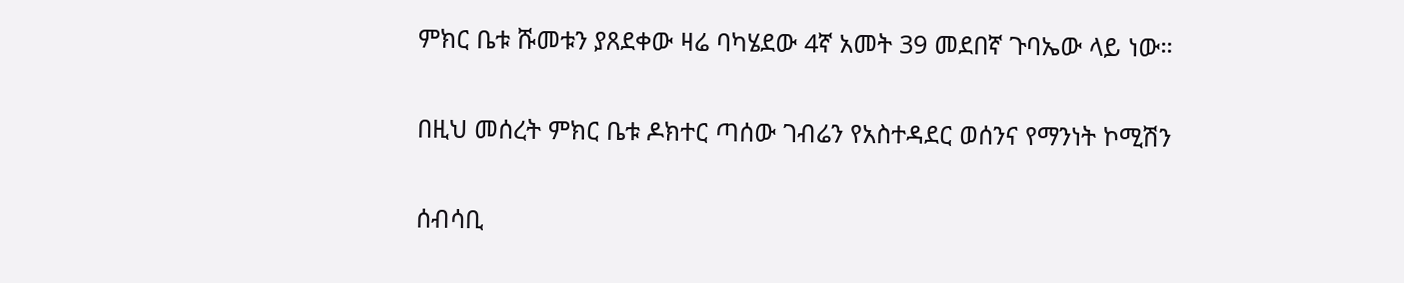ምክር ቤቱ ሹመቱን ያጸደቀው ዛሬ ባካሄደው 4ኛ አመት 39 መደበኛ ጉባኤው ላይ ነው።

በዚህ መሰረት ምክር ቤቱ ዶክተር ጣሰው ገብሬን የአስተዳደር ወሰንና የማንነት ኮሚሽን

ሰብሳቢ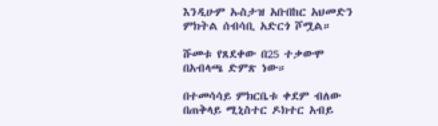እንዲሁም ኡስታዝ አቡበከር አህመድን ምክትል ሰብሳቢ አድርጎ ሾሟል።

ሹመቱ የጸደቀው በ25 ተቃውሞ በአብላጫ ድምጽ ነው።

በተመሳሳይ ምክርቤቱ ቀደም ብለው በጠቅላይ ሚኒስተር ዶክተር አብይ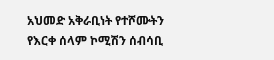አህመድ አቅራቢነት የተሾሙትን የእርቀ ሰላም ኮሚሽን ሰብሳቢ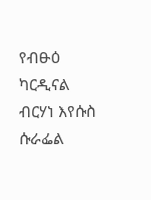የብፁዕ ካርዲናል ብርሃነ እየሱስ ሱራፌል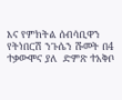እና የምክትል ሰብሳቢዋን የትነበርሽ ንጉሴን ሹመት በ4 ተቃውሞና ያለ  ድምጽ ተአቅቦ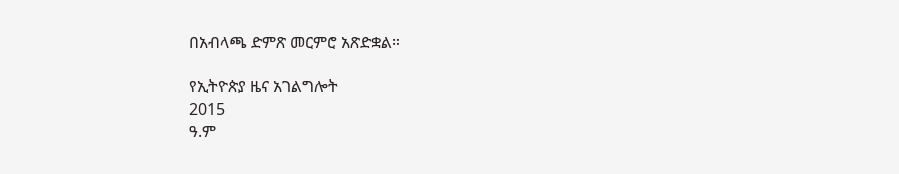በአብላጫ ድምጽ መርምሮ አጽድቋል።

የኢትዮጵያ ዜና አገልግሎት
2015
ዓ.ም